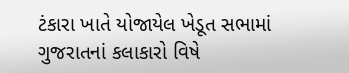ટંકારા ખાતે યોજાયેલ ખેડૂત સભામાં ગુજરાતનાં કલાકારો વિષે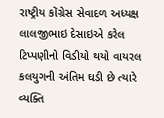રાષ્ટ્રીય કોંગ્રેસ સેવાદળ અધ્યક્ષ લાલજીભાઇ દેસાઇએ કરેલ ટિપ્પણીનો વિડીયો થયો વાયરલ કલયુગની અંતિમ ઘડી છે ત્યારે વ્યક્તિ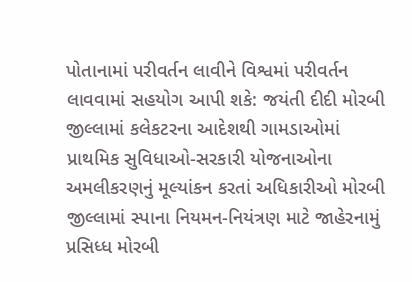પોતાનામાં પરીવર્તન લાવીને વિશ્વમાં પરીવર્તન લાવવામાં સહયોગ આપી શકે: જયંતી દીદી મોરબી જીલ્લામાં કલેકટરના આદેશથી ગામડાઓમાં પ્રાથમિક સુવિધાઓ-સરકારી યોજનાઓના અમલીકરણનું મૂલ્યાંકન કરતાં અધિકારીઓ મોરબી જીલ્લામાં સ્પાના નિયમન-નિયંત્રણ માટે જાહેરનામું પ્રસિધ્ધ મોરબી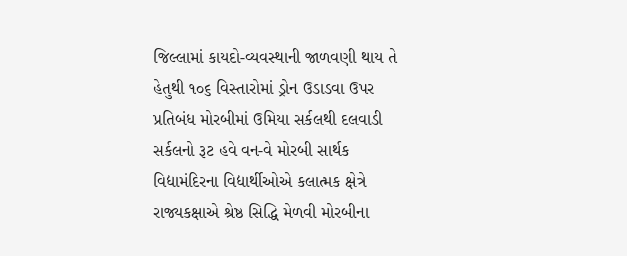જિલ્લામાં કાયદો-વ્યવસ્થાની જાળવણી થાય તે હેતુથી ૧૦૬ વિસ્તારોમાં ડ્રોન ઉડાડવા ઉપર પ્રતિબંધ મોરબીમાં ઉમિયા સર્કલથી દલવાડી સર્કલનો રૂટ હવે વન-વે મોરબી સાર્થક વિદ્યામંદિરના વિદ્યાર્થીઓએ કલાત્મક ક્ષેત્રે રાજ્યકક્ષાએ શ્રેષ્ઠ સિદ્ધિ મેળવી મોરબીના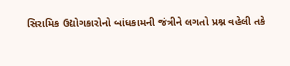સિરામિક ઉદ્યોગકારોનો બાંધકામની જંત્રીને લગતો પ્રશ્ન વહેલી તકે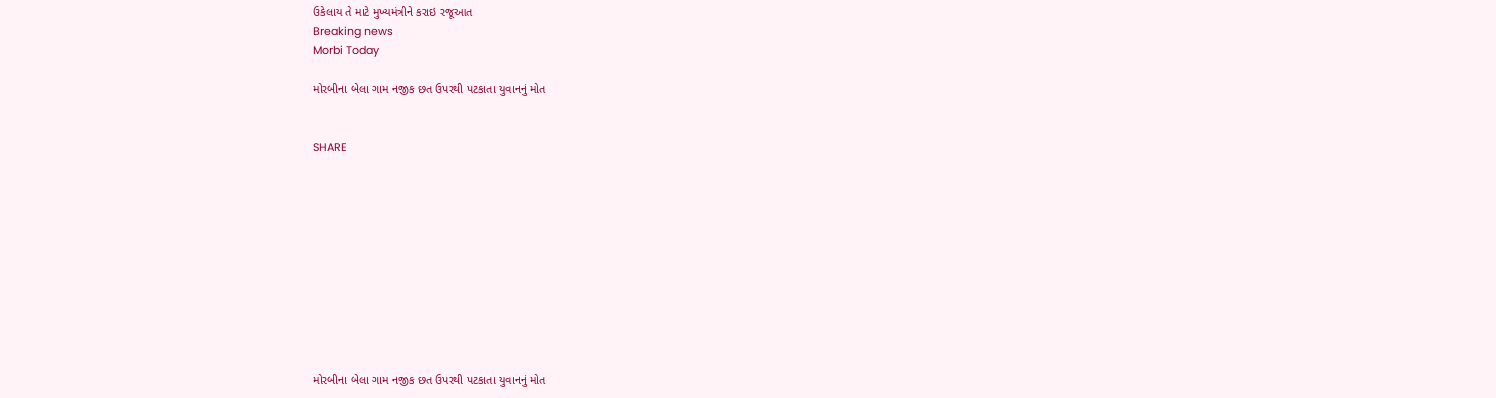ઉકેલાય તે માટે મુખ્યમંત્રીને કરાઇ રજૂઆત
Breaking news
Morbi Today

મોરબીના બેલા ગામ નજીક છત ઉપરથી પટકાતા યુવાનનું મોત


SHARE











મોરબીના બેલા ગામ નજીક છત ઉપરથી પટકાતા યુવાનનું મોત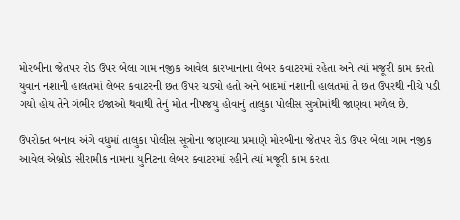મોરબીના જેતપર રોડ ઉપર બેલા ગામ નજીક આવેલ કારખાનાના લેબર કવાટરમાં રહેતા અને ત્યાં મજૂરી કામ કરતો યુવાન નશાની હાલતમાં લેબર કવાટરની છત ઉપર ચડ્યો હતો અને બાદમાં નશાની હાલતમાં તે છત ઉપરથી નીચે પડી ગયો હોય તેને ગંભીર ઇજાઓ થવાથી તેનું મોત નીપજયુ હોવાનું તાલુકા પોલીસ સુત્રોમાંથી જાણવા મળેલ છે.

ઉપરોક્ત બનાવ અંગે વધુમાં તાલુકા પોલીસ સૂત્રોના જણાવ્યા પ્રમાણે મોરબીના જેતપર રોડ ઉપર બેલા ગામ નજીક આવેલ એબ્રોડ સીરામીક નામના યુનિટના લેબર ક્વાટરમાં રહીને ત્યાં મજૂરી કામ કરતા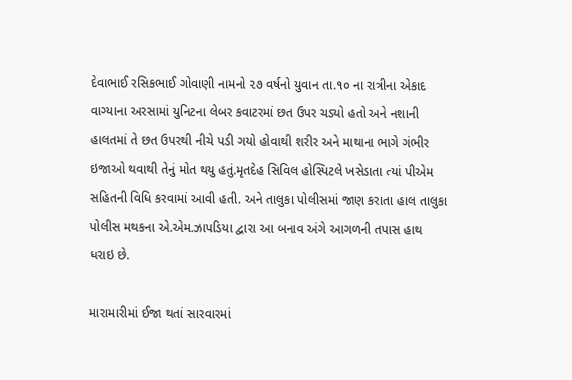દેવાભાઈ રસિકભાઈ ગોવાણી નામનો ૨૭ વર્ષનો યુવાન તા.૧૦ ના રાત્રીના એકાદ વાગ્યાના અરસામાં યુનિટના લેબર કવાટરમાં છત ઉપર ચડ્યો હતો અને નશાની હાલતમાં તે છત ઉપરથી નીચે પડી ગયો હોવાથી શરીર અને માથાના ભાગે ગંભીર ઇજાઓ થવાથી તેનું મોત થયુ હતું.મૃતદેહ સિવિલ હોસ્પિટલે ખસેડાતા ત્યાં પીએમ સહિતની વિધિ કરવામાં આવી હતી. અને તાલુકા પોલીસમાં જાણ કરાતા હાલ તાલુકા પોલીસ મથકના એ.એમ.ઝાપડિયા દ્વારા આ બનાવ અંગે આગળની તપાસ હાથ ધરાઇ છે.

મારામારીમાં ઈજા થતાં સારવારમાં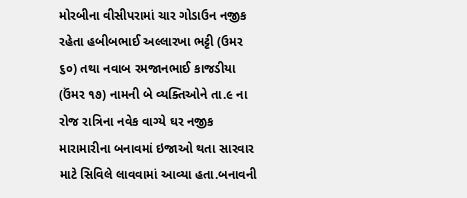મોરબીના વીસીપરામાં ચાર ગોડાઉન નજીક રહેતા હબીબભાઈ અલ્લારખા ભટ્ટી (ઉમર ૬૦) તથા નવાબ રમજાનભાઈ કાજડીયા (ઉંમર ૧૭) નામની બે વ્યક્તિઓને તા.૯ ના રોજ રાત્રિના નવેક વાગ્યે ઘર નજીક મારામારીના બનાવમાં ઇજાઓ થતા સારવાર માટે સિવિલે લાવવામાં આવ્યા હતા.બનાવની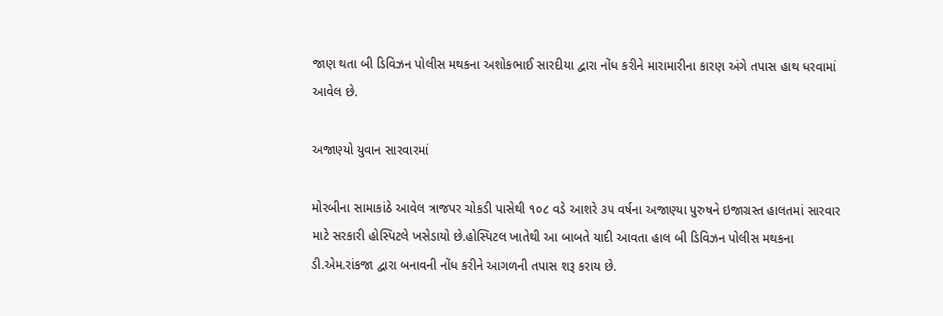જાણ થતા બી ડિવિઝન પોલીસ મથકના અશોકભાઈ સારદીયા દ્વારા નોંધ કરીને મારામારીના કારણ અંગે તપાસ હાથ ધરવામાં આવેલ છે.

અજાણ્યો યુવાન સારવારમાં

મોરબીના સામાકાંઠે આવેલ ત્રાજપર ચોકડી પાસેથી ૧૦૮ વડે આશરે ૩૫ વર્ષના અજાણ્યા પુરુષને ઇજાગ્રસ્ત હાલતમાં સારવાર માટે સરકારી હોસ્પિટલે ખસેડાયો છે.હોસ્પિટલ ખાતેથી આ બાબતે યાદી આવતા હાલ બી ડિવિઝન પોલીસ મથકના ડી.એમ.રાંકજા દ્વારા બનાવની નોંધ કરીને આગળની તપાસ શરૂ કરાય છે.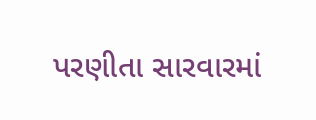પરણીતા સારવારમાં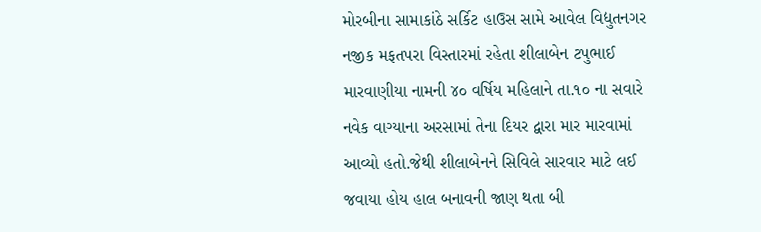મોરબીના સામાકાંઠે સર્કિટ હાઉસ સામે આવેલ વિદ્યુતનગર નજીક મફતપરા વિસ્તારમાં રહેતા શીલાબેન ટપુભાઈ મારવાણીયા નામની ૪૦ વર્ષિય મહિલાને તા.૧૦ ના સવારે નવેક વાગ્યાના અરસામાં તેના દિયર દ્વારા માર મારવામાં આવ્યો હતો.જેથી શીલાબેનને સિવિલે સારવાર માટે લઈ જવાયા હોય હાલ બનાવની જાણ થતા બી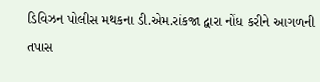ડિવિઝન પોલીસ મથકના ડી.એમ.રાંકજા દ્વારા નોંધ કરીને આગળની તપાસ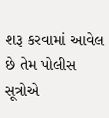શરૂ કરવામાં આવેલ છે તેમ પોલીસ સૂત્રોએ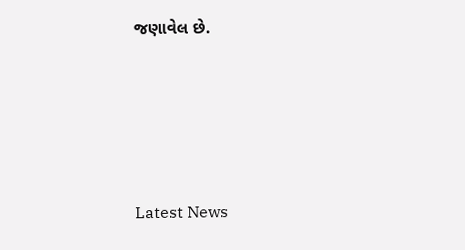જણાવેલ છે.






Latest News